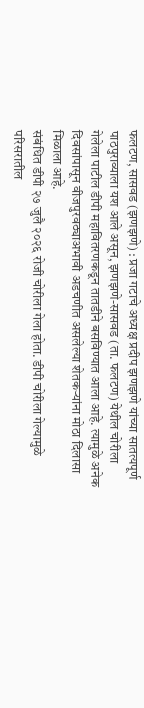फलटण, सासवड (झणझणे) : प्रजा गटाचे अध्यक्ष प्रदीप झणझणे यांच्या सातत्यपूर्ण पाठपुराव्याला यश आले असून, झणझणे-सासवड (ता. फलटण) येथील चोरीला गेलेला पाटील डीपी महावितरणकडून तातडीने बसविण्यात आला आहे. त्यामुळे अनेक दिवसांपासून वीजपुरवठ्याअभावी अडचणीत असलेल्या शेतकऱ्यांना मोठा दिलासा मिळाला आहे.
संबंधित डीपी २७ जुलै २०२६ रोजी चोरीला गेला होता. डीपी चोरीला गेल्यामुळे परिसरातील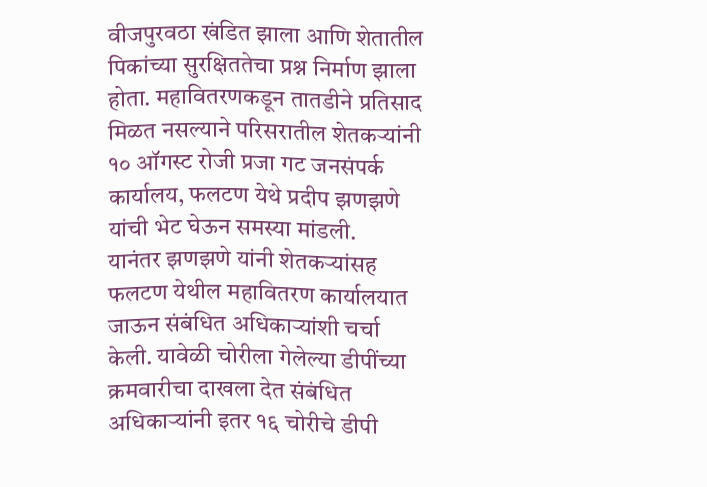वीजपुरवठा खंडित झाला आणि शेतातील पिकांच्या सुरक्षिततेचा प्रश्न निर्माण झाला होता. महावितरणकडून तातडीने प्रतिसाद मिळत नसल्याने परिसरातील शेतकऱ्यांनी १० ऑगस्ट रोजी प्रजा गट जनसंपर्क कार्यालय, फलटण येथे प्रदीप झणझणे यांची भेट घेऊन समस्या मांडली.
यानंतर झणझणे यांनी शेतकऱ्यांसह फलटण येथील महावितरण कार्यालयात जाऊन संबंधित अधिकाऱ्यांशी चर्चा केली. यावेळी चोरीला गेलेल्या डीपींच्या क्रमवारीचा दाखला देत संबंधित अधिकाऱ्यांनी इतर १६ चोरीचे डीपी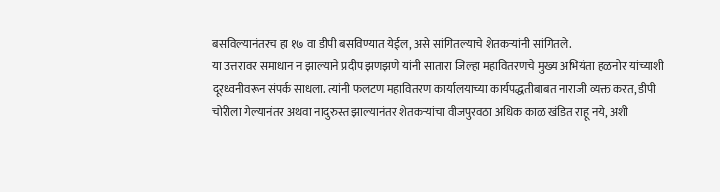बसविल्यानंतरच हा १७ वा डीपी बसविण्यात येईल, असे सांगितल्याचे शेतकऱ्यांनी सांगितले.
या उत्तरावर समाधान न झाल्याने प्रदीप झणझणे यांनी सातारा जिल्हा महावितरणचे मुख्य अभियंता हळनोर यांच्याशी दूरध्वनीवरून संपर्क साधला. त्यांनी फलटण महावितरण कार्यालयाच्या कार्यपद्धतीबाबत नाराजी व्यक्त करत, डीपी चोरीला गेल्यानंतर अथवा नादुरुस्त झाल्यानंतर शेतकऱ्यांचा वीजपुरवठा अधिक काळ खंडित राहू नये, अशी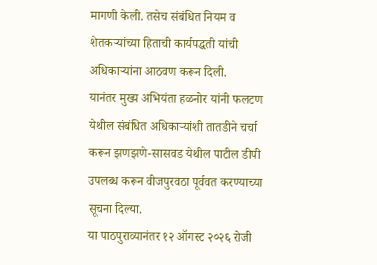मागणी केली. तसेच संबंधित नियम व शेतकऱ्यांच्या हिताची कार्यपद्धती यांची अधिकाऱ्यांना आठवण करून दिली.
यानंतर मुख्य अभियंता हळनोर यांनी फलटण येथील संबंधित अधिकाऱ्यांशी तातडीने चर्चा करून झणझणे-सासवड येथील पाटील डीपी उपलब्ध करून वीजपुरवठा पूर्ववत करण्याच्या सूचना दिल्या.
या पाठपुराव्यानंतर १२ ऑगस्ट २०२६ रोजी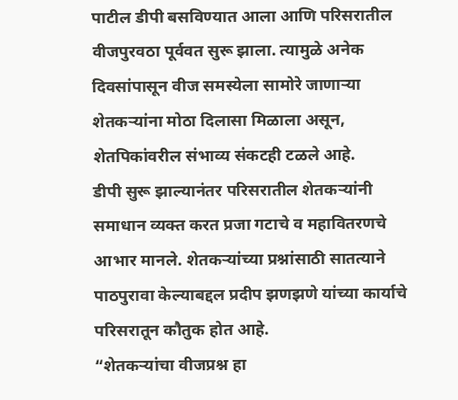पाटील डीपी बसविण्यात आला आणि परिसरातील वीजपुरवठा पूर्ववत सुरू झाला. त्यामुळे अनेक दिवसांपासून वीज समस्येला सामोरे जाणाऱ्या शेतकऱ्यांना मोठा दिलासा मिळाला असून, शेतपिकांवरील संभाव्य संकटही टळले आहे.
डीपी सुरू झाल्यानंतर परिसरातील शेतकऱ्यांनी समाधान व्यक्त करत प्रजा गटाचे व महावितरणचे आभार मानले. शेतकऱ्यांच्या प्रश्नांसाठी सातत्याने पाठपुरावा केल्याबद्दल प्रदीप झणझणे यांच्या कार्याचे परिसरातून कौतुक होत आहे.
“शेतकऱ्यांचा वीजप्रश्न हा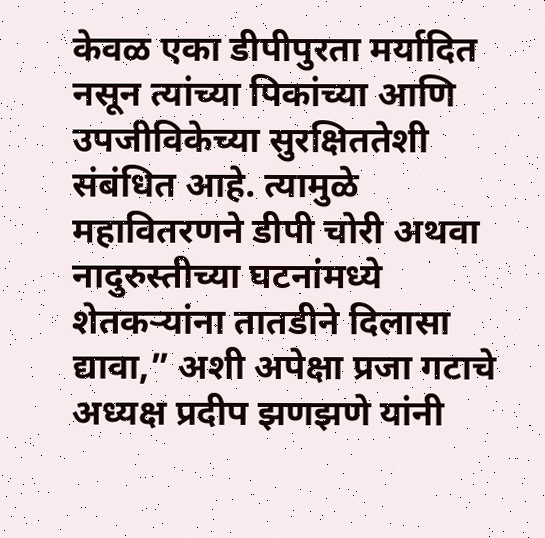केवळ एका डीपीपुरता मर्यादित नसून त्यांच्या पिकांच्या आणि उपजीविकेच्या सुरक्षिततेशी संबंधित आहे. त्यामुळे महावितरणने डीपी चोरी अथवा नादुरुस्तीच्या घटनांमध्ये शेतकऱ्यांना तातडीने दिलासा द्यावा,” अशी अपेक्षा प्रजा गटाचे अध्यक्ष प्रदीप झणझणे यांनी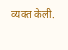व्यक्त केली.